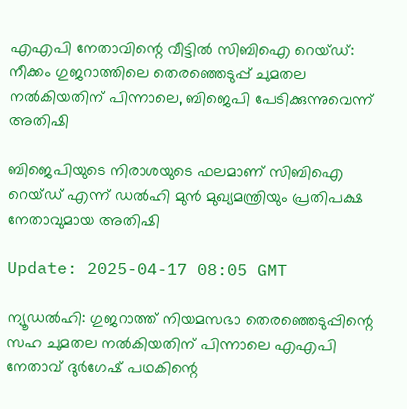എഎപി നേതാവിന്റെ വീട്ടിൽ സിബിഐ റെയ്ഡ്: നീക്കം ഗുജറാത്തിലെ തെരഞ്ഞെടുപ്പ് ചുമതല നൽകിയതിന് പിന്നാലെ, ബിജെപി പേടിക്കുന്നുവെന്ന് അതിഷി

ബിജെപിയുടെ നിരാശയുടെ ഫലമാണ് സിബിഐ റെയ്ഡ് എന്ന് ഡൽഹി മുൻ മുഖ്യമന്ത്രിയും പ്രതിപക്ഷ നേതാവുമായ അതിഷി

Update: 2025-04-17 08:05 GMT

ന്യൂഡല്‍ഹി: ഗുജറാത്ത് നിയമസഭാ തെരഞ്ഞെടുപ്പിന്റെ സഹ ചുമതല നൽകിയതിന് പിന്നാലെ എഎപി നേതാവ് ദുർഗേഷ് പഥകിന്റെ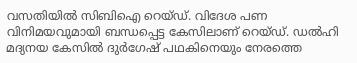വസതിയിൽ സിബിഐ റെയ്ഡ്. വിദേശ പണ വിനിമയവുമായി ബന്ധപ്പെട്ട കേസിലാണ് റെയ്ഡ്. ഡൽഹി മദ്യനയ കേസിൽ ദുർഗേഷ് പഥകിനെയും നേരത്തെ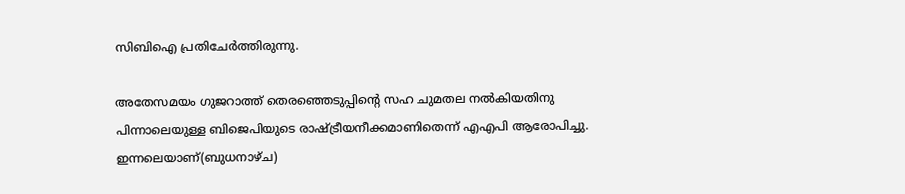സിബിഐ പ്രതിചേർത്തിരുന്നു.

അതേസമയം ഗുജറാത്ത് തെരഞ്ഞെടുപ്പിന്റെ സഹ ചുമതല നൽകിയതിനു പിന്നാലെയുള്ള ബിജെപിയുടെ രാഷ്ട്രീയനീക്കമാണിതെന്ന് എഎപി ആരോപിച്ചു. ഇന്നലെയാണ്(ബുധനാഴ്ച)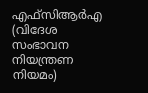എഫ്‌സി‌ആർ‌എ (വിദേശ സംഭാവന നിയന്ത്രണ നിയമം)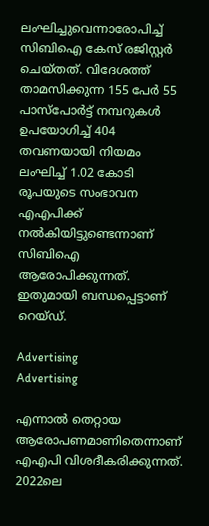ലംഘിച്ചുവെന്നാരോപിച്ച് സിബിഐ കേസ് രജിസ്റ്റർ ചെയ്തത്. വിദേശത്ത് താമസിക്കുന്ന 155 പേർ 55 പാസ്‌പോർട്ട് നമ്പറുകൾ ഉപയോഗിച്ച് 404 തവണയായി നിയമം ലംഘിച്ച് 1.02 കോടി രൂപയുടെ സംഭാവന എഎപിക്ക് നൽകിയിട്ടുണ്ടെന്നാണ് സിബിഐ ആരോപിക്കുന്നത്. ഇതുമായി ബന്ധപ്പെട്ടാണ് റെയ്ഡ്.

Advertising
Advertising

എന്നാല്‍ തെറ്റായ ആരോപണമാണിതെന്നാണ് എഎപി വിശദീകരിക്കുന്നത്. 2022ലെ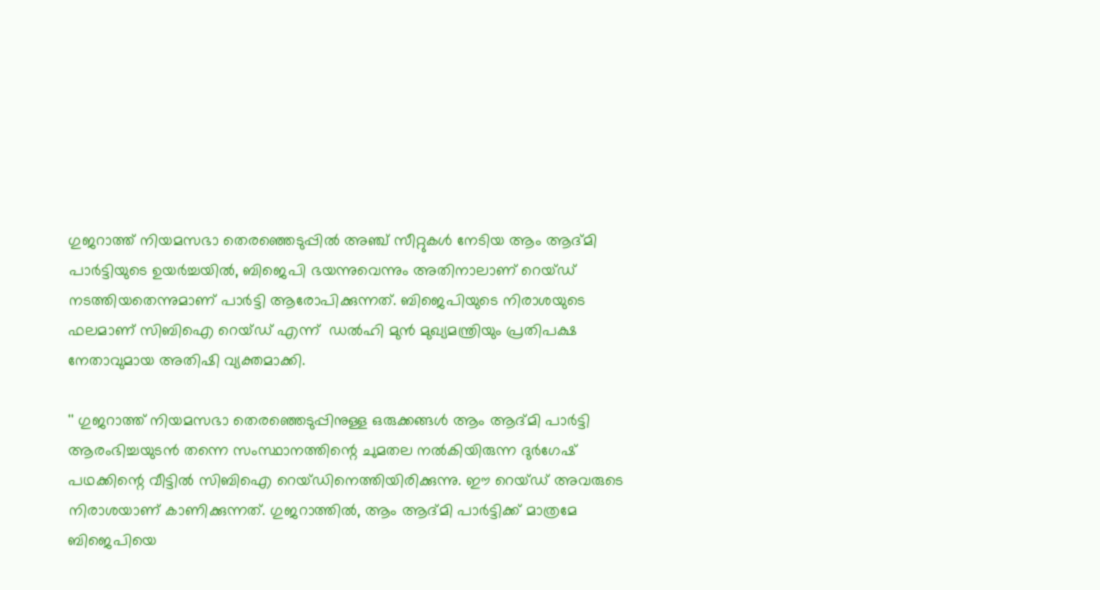ഗുജറാത്ത് നിയമസഭാ തെരഞ്ഞെടുപ്പിൽ അഞ്ച് സീറ്റുകൾ നേടിയ ആം ആദ്മി പാർട്ടിയുടെ ഉയർച്ചയിൽ, ബിജെപി ഭയന്നുവെന്നും അതിനാലാണ് റെയ്ഡ് നടത്തിയതെന്നുമാണ് പാർട്ടി ആരോപിക്കുന്നത്. ബിജെപിയുടെ നിരാശയുടെ ഫലമാണ് സിബിഐ റെയ്ഡ് എന്ന്  ഡൽഹി മുൻ മുഖ്യമന്ത്രിയും പ്രതിപക്ഷ നേതാവുമായ അതിഷി വ്യക്തമാക്കി.

'' ഗുജറാത്ത് നിയമസഭാ തെരഞ്ഞെടുപ്പിനുള്ള ഒരുക്കങ്ങൾ ആം ആദ്മി പാർട്ടി ആരംഭിച്ചയുടൻ തന്നെ സംസ്ഥാനത്തിന്റെ ചുമതല നല്‍കിയിരുന്ന ദുർഗേഷ് പഥക്കിന്റെ വീട്ടിൽ സിബിഐ റെയ്ഡിനെത്തിയിരിക്കുന്നു. ഈ റെയ്ഡ് അവരുടെ നിരാശയാണ് കാണിക്കുന്നത്. ഗുജറാത്തിൽ, ആം ആദ്മി പാർട്ടിക്ക് മാത്രമേ ബിജെപിയെ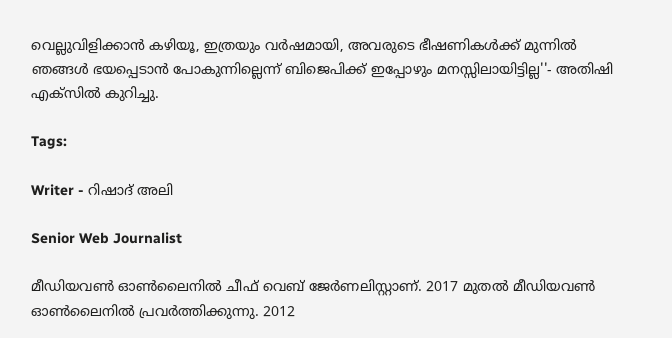വെല്ലുവിളിക്കാൻ കഴിയൂ, ഇത്രയും വർഷമായി, അവരുടെ ഭീഷണികൾക്ക് മുന്നില്‍ ഞങ്ങൾ ഭയപ്പെടാൻ പോകുന്നില്ലെന്ന് ബിജെപിക്ക് ഇപ്പോഴും മനസ്സിലായിട്ടില്ല''- അതിഷി എക്സില്‍ കുറിച്ചു.

Tags:

Writer - റിഷാദ് അലി

Senior Web Journalist

മീഡിയവൺ ഓൺലൈനിൽ ചീഫ് വെബ് ജേർണലിസ്റ്റാണ്. 2017 മുതൽ മീഡിയവൺ ഓൺലൈനിൽ പ്രവർത്തിക്കുന്നു. 2012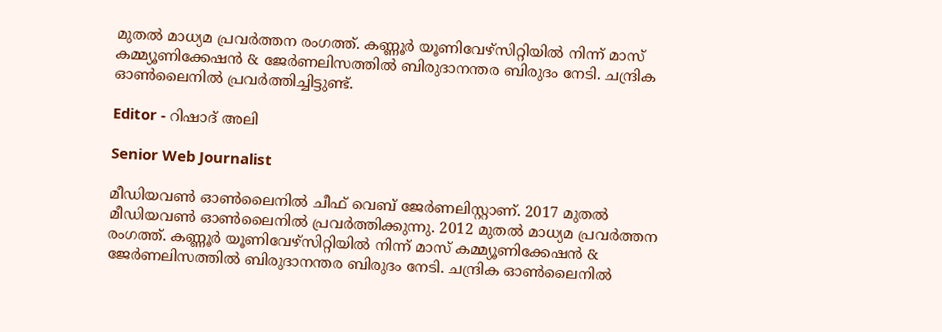മുതൽ മാധ്യമ പ്രവർത്തന രംഗത്ത്. കണ്ണൂര്‍ യൂണിവേഴ്‌സിറ്റിയിൽ നിന്ന് മാസ് കമ്മ്യൂണിക്കേഷന്‍ & ജേര്‍ണലിസത്തില്‍ ബിരുദാനന്തര ബിരുദം നേടി. ചന്ദ്രിക ഓണ്‍ലൈനില്‍ പ്രവര്‍ത്തിച്ചിട്ടുണ്ട്.

Editor - റിഷാദ് അലി

Senior Web Journalist

മീഡിയവൺ ഓൺലൈനിൽ ചീഫ് വെബ് ജേർണലിസ്റ്റാണ്. 2017 മുതൽ മീഡിയവൺ ഓൺലൈനിൽ പ്രവർത്തിക്കുന്നു. 2012 മുതൽ മാധ്യമ പ്രവർത്തന രംഗത്ത്. കണ്ണൂര്‍ യൂണിവേഴ്‌സിറ്റിയിൽ നിന്ന് മാസ് കമ്മ്യൂണിക്കേഷന്‍ & ജേര്‍ണലിസത്തില്‍ ബിരുദാനന്തര ബിരുദം നേടി. ചന്ദ്രിക ഓണ്‍ലൈനില്‍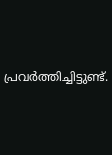പ്രവര്‍ത്തിച്ചിട്ടുണ്ട്.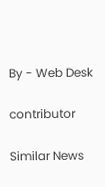By - Web Desk

contributor

Similar News